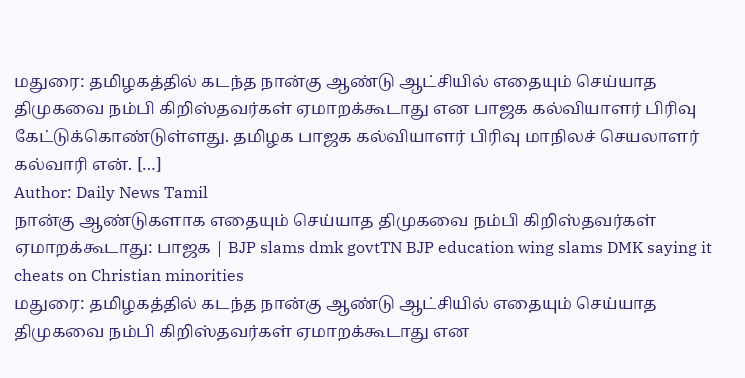மதுரை: தமிழகத்தில் கடந்த நான்கு ஆண்டு ஆட்சியில் எதையும் செய்யாத திமுகவை நம்பி கிறிஸ்தவர்கள் ஏமாறக்கூடாது என பாஜக கல்வியாளர் பிரிவு கேட்டுக்கொண்டுள்ளது. தமிழக பாஜக கல்வியாளர் பிரிவு மாநிலச் செயலாளர் கல்வாரி என். […]
Author: Daily News Tamil
நான்கு ஆண்டுகளாக எதையும் செய்யாத திமுகவை நம்பி கிறிஸ்தவர்கள் ஏமாறக்கூடாது: பாஜக | BJP slams dmk govtTN BJP education wing slams DMK saying it cheats on Christian minorities
மதுரை: தமிழகத்தில் கடந்த நான்கு ஆண்டு ஆட்சியில் எதையும் செய்யாத திமுகவை நம்பி கிறிஸ்தவர்கள் ஏமாறக்கூடாது என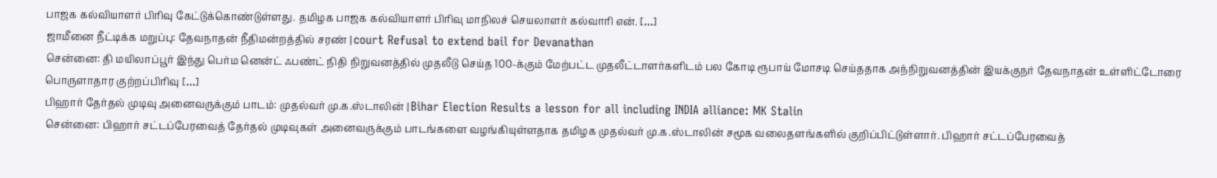பாஜக கல்வியாளர் பிரிவு கேட்டுக்கொண்டுள்ளது. தமிழக பாஜக கல்வியாளர் பிரிவு மாநிலச் செயலாளர் கல்வாரி என். […]
ஜாமீனை நீட்டிக்க மறுப்பு: தேவநாதன் நீதிமன்றத்தில் சரண் | court Refusal to extend bail for Devanathan
சென்னை: தி மயிலாப்பூர் இந்து பெர்ம னென்ட் ஃபண்ட் நிதி நிறுவனத்தில் முதலீடு செய்த 100-க்கும் மேற்பட்ட முதலீட்டாளர்களிடம் பல கோடி ரூபாய் மோசடி செய்ததாக அந்நிறுவனத்தின் இயக்குநர் தேவநாதன் உள்ளிட்டோரை பொருளாதார குற்றப்பிரிவு […]
பிஹார் தேர்தல் முடிவு அனைவருக்கும் பாடம்: முதல்வர் மு.க.ஸ்டாலின் | Bihar Election Results a lesson for all including INDIA alliance: MK Stalin
சென்னை: பிஹார் சட்டப்பேரவைத் தேர்தல் முடிவுகள் அனைவருக்கும் பாடங்களை வழங்கியுள்ளதாக தமிழக முதல்வர் மு.க.ஸ்டாலின் சமூக வலைதளங்களில் குறிப்பிட்டுள்ளார். பிஹார் சட்டப்பேரவைத்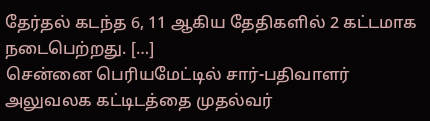தேர்தல் கடந்த 6, 11 ஆகிய தேதிகளில் 2 கட்டமாக நடைபெற்றது. […]
சென்னை பெரியமேட்டில் சார்-பதிவாளர் அலுவலக கட்டிடத்தை முதல்வர்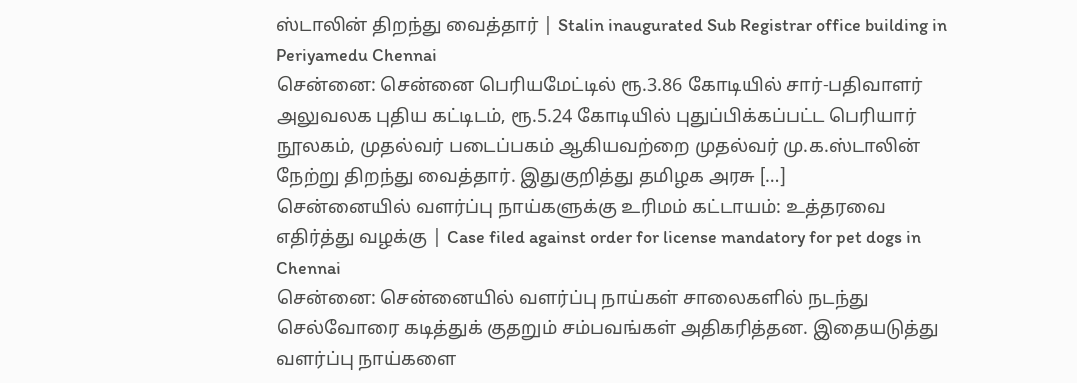ஸ்டாலின் திறந்து வைத்தார் | Stalin inaugurated Sub Registrar office building in Periyamedu Chennai
சென்னை: சென்னை பெரியமேட்டில் ரூ.3.86 கோடியில் சார்-பதிவாளர் அலுவலக புதிய கட்டிடம், ரூ.5.24 கோடியில் புதுப்பிக்கப்பட்ட பெரியார் நூலகம், முதல்வர் படைப்பகம் ஆகியவற்றை முதல்வர் மு.க.ஸ்டாலின் நேற்று திறந்து வைத்தார். இதுகுறித்து தமிழக அரசு […]
சென்னையில் வளர்ப்பு நாய்களுக்கு உரிமம் கட்டாயம்: உத்தரவை எதிர்த்து வழக்கு | Case filed against order for license mandatory for pet dogs in Chennai
சென்னை: சென்னையில் வளர்ப்பு நாய்கள் சாலைகளில் நடந்து செல்வோரை கடித்துக் குதறும் சம்பவங்கள் அதிகரித்தன. இதையடுத்து வளர்ப்பு நாய்களை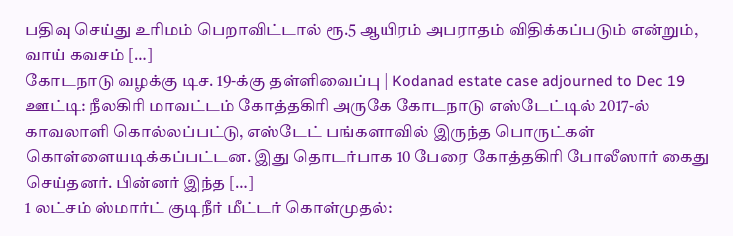பதிவு செய்து உரிமம் பெறாவிட்டால் ரூ.5 ஆயிரம் அபராதம் விதிக்கப்படும் என்றும், வாய் கவசம் […]
கோடநாடு வழக்கு டிச. 19-க்கு தள்ளிவைப்பு | Kodanad estate case adjourned to Dec 19
ஊட்டி: நீலகிரி மாவட்டம் கோத்தகிரி அருகே கோடநாடு எஸ்டேட்டில் 2017-ல் காவலாளி கொல்லப்பட்டு, எஸ்டேட் பங்களாவில் இருந்த பொருட்கள் கொள்ளையடிக்கப்பட்டன. இது தொடர்பாக 10 பேரை கோத்தகிரி போலீஸார் கைது செய்தனர். பின்னர் இந்த […]
1 லட்சம் ஸ்மார்ட் குடிநீர் மீட்டர் கொள்முதல்: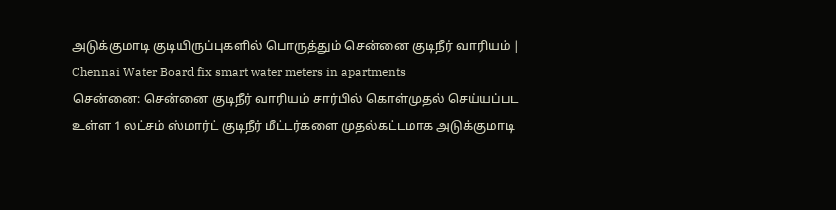அடுக்குமாடி குடியிருப்புகளில் பொருத்தும் சென்னை குடிநீர் வாரியம் | Chennai Water Board fix smart water meters in apartments
சென்னை: சென்னை குடிநீர் வாரியம் சார்பில் கொள்முதல் செய்யப்பட உள்ள 1 லட்சம் ஸ்மார்ட் குடிநீர் மீட்டர்களை முதல்கட்டமாக அடுக்குமாடி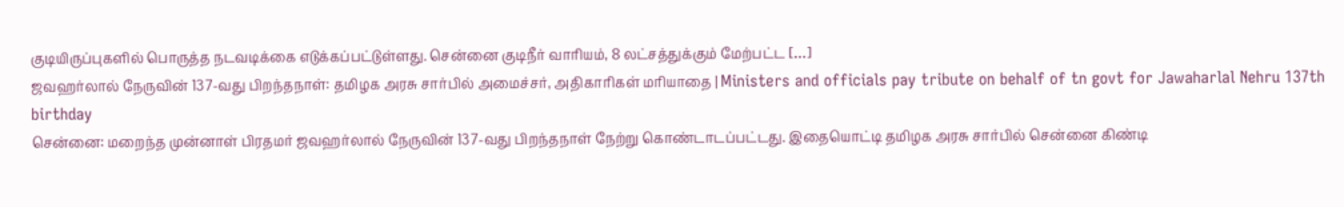குடியிருப்புகளில் பொருத்த நடவடிக்கை எடுக்கப்பட்டுள்ளது. சென்னை குடிநீர் வாரியம், 8 லட்சத்துக்கும் மேற்பட்ட […]
ஜவஹர்லால் நேருவின் 137-வது பிறந்தநாள்: தமிழக அரசு சார்பில் அமைச்சர், அதிகாரிகள் மரியாதை | Ministers and officials pay tribute on behalf of tn govt for Jawaharlal Nehru 137th birthday
சென்னை: மறைந்த முன்னாள் பிரதமர் ஜவஹர்லால் நேருவின் 137-வது பிறந்தநாள் நேற்று கொண்டாடப்பட்டது. இதையொட்டி தமிழக அரசு சார்பில் சென்னை கிண்டி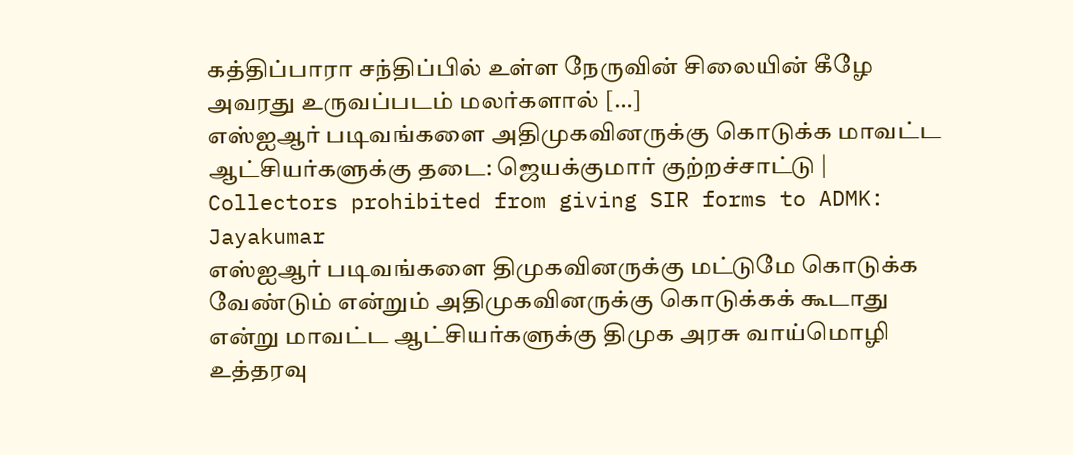கத்திப்பாரா சந்திப்பில் உள்ள நேருவின் சிலையின் கீழே அவரது உருவப்படம் மலர்களால் […]
எஸ்ஐஆர் படிவங்களை அதிமுகவினருக்கு கொடுக்க மாவட்ட ஆட்சியர்களுக்கு தடை: ஜெயக்குமார் குற்றச்சாட்டு | Collectors prohibited from giving SIR forms to ADMK: Jayakumar
எஸ்ஐஆர் படிவங்களை திமுகவினருக்கு மட்டுமே கொடுக்க வேண்டும் என்றும் அதிமுகவினருக்கு கொடுக்கக் கூடாது என்று மாவட்ட ஆட்சியர்களுக்கு திமுக அரசு வாய்மொழி உத்தரவு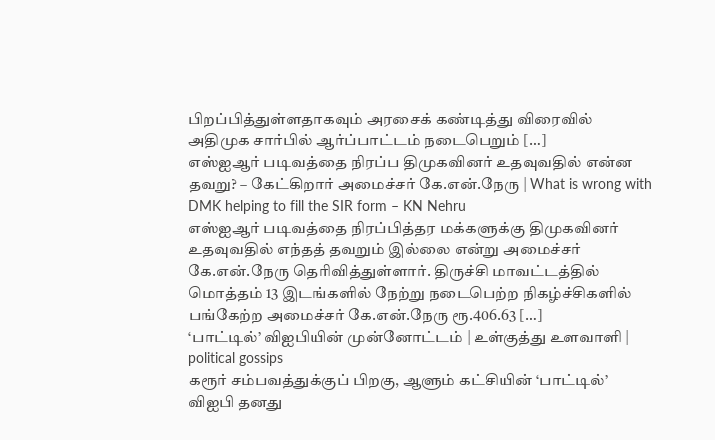பிறப்பித்துள்ளதாகவும் அரசைக் கண்டித்து விரைவில் அதிமுக சார்பில் ஆர்ப்பாட்டம் நடைபெறும் […]
எஸ்ஐஆர் படிவத்தை நிரப்ப திமுகவினர் உதவுவதில் என்ன தவறு? – கேட்கிறார் அமைச்சர் கே.என்.நேரு | What is wrong with DMK helping to fill the SIR form – KN Nehru
எஸ்ஐஆர் படிவத்தை நிரப்பித்தர மக்களுக்கு திமுகவினர் உதவுவதில் எந்தத் தவறும் இல்லை என்று அமைச்சர் கே.என்.நேரு தெரிவித்துள்ளார். திருச்சி மாவட்டத்தில் மொத்தம் 13 இடங்களில் நேற்று நடைபெற்ற நிகழ்ச்சிகளில் பங்கேற்ற அமைச்சர் கே.என்.நேரு ரூ.406.63 […]
‘பாட்டில்’ விஐபியின் முன்னோட்டம் | உள்குத்து உளவாளி | political gossips
கரூர் சம்பவத்துக்குப் பிறகு, ஆளும் கட்சியின் ‘பாட்டில்’ விஐபி தனது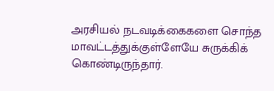அரசியல் நடவடிக்கைகளை சொந்த மாவட்டத்துக்குள்ளேயே சுருக்கிக் கொண்டிருந்தார்.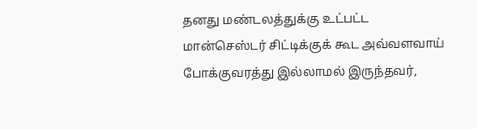தனது மண்டலத்துக்கு உட்பட்ட மான்செஸ்டர் சிட்டிக்குக் கூட அவ்வளவாய் போக்குவரத்து இல்லாமல் இருந்தவர்,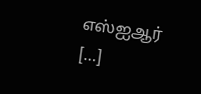எஸ்ஐஆர் […]